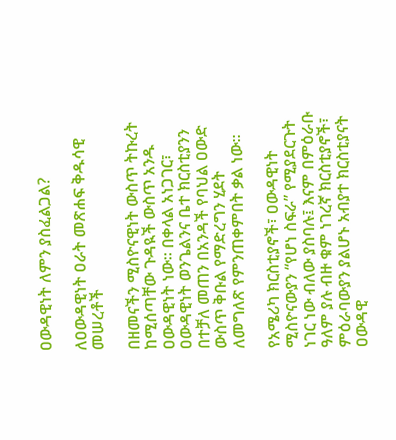ዐውዳዊነት ለምን ያስፈልጋል?

ለዐውዳዊነት ዐራት መጽሐፍ ቅዱሳዊ መሠረቶች

በዘመናችን ሚስዮናዊነት ውስጥ ትኩረት ከሚሰጣቸው ጉዳዪች ውስጥ አንዱ ዐውዳዊነት ነው። በቀላል አነጋገር፣ ዐውዳዊነት ወንጌልንና ቤተ ክርስቲያንን በተቻለ መጠን በአንዳች የባህል ዐውድ ውስጥ ቅቡል የማድረግን ሂደት ለመግለጽ የምንጠቀምበት ቃል ነው።

የአሜሪካ ክርስቲያኖች፣ ዐውዳዊነት ሚስዮናውያን “የሆነ ስፍራ” የሚያደርጉት ነገር ነው ብለው ያስባሉ፤ እናም በምዕራቡ ዓለም ያሉ ብዙ ቁም ነገረኛ ክርስቲያኖች፣ ምዕራባውያን ያልሆኑ አብያተ ክርስቲያናት ዐውዳዊ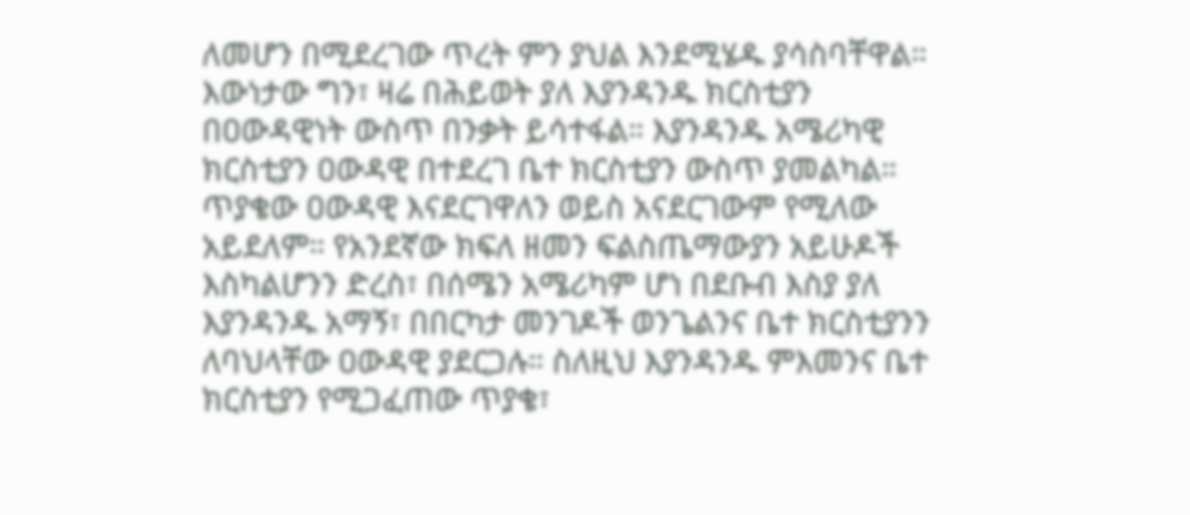ለመሆን በሚደረገው ጥረት ምን ያህል እንደሚሄዱ ያሳስባቸዋል። እውነታው ግን፣ ዛሬ በሕይወት ያለ እያንዳንዱ ክርስቲያን በዐውዳዊነት ውስጥ በንቃት ይሳተፋል። እያንዳንዱ አሜሪካዊ ክርስቲያን ዐውዳዊ በተደረገ ቤተ ክርስቲያን ውስጥ ያመልካል። ጥያቄው ዐውዳዊ እናደርገዋለን ወይስ አናደርገውም የሚለው አይደለም። የአንደኛው ክፍለ ዘመን ፍልስጤማውያን አይሁዶች እስካልሆንን ድረስ፣ በሰሜን አሜሪካም ሆነ በደቡብ እስያ ያለ እያንዳንዱ አማኝ፣ በበርካታ መንገዶች ወንጌልንና ቤተ ክርስቲያንን ለባህላቸው ዐውዳዊ ያደርጋሉ። ስለዚህ እያንዳንዱ ምእመንና ቤተ ክርስቲያን የሚጋፈጠው ጥያቄ፣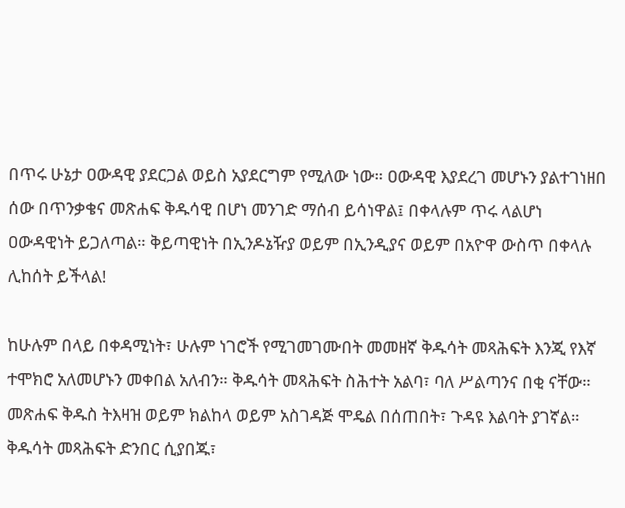በጥሩ ሁኔታ ዐውዳዊ ያደርጋል ወይስ አያደርግም የሚለው ነው። ዐውዳዊ እያደረገ መሆኑን ያልተገነዘበ ሰው በጥንቃቄና መጽሐፍ ቅዱሳዊ በሆነ መንገድ ማሰብ ይሳነዋል፤ በቀላሉም ጥሩ ላልሆነ ዐውዳዊነት ይጋለጣል። ቅይጣዊነት በኢንዶኔዥያ ወይም በኢንዲያና ወይም በአዮዋ ውስጥ በቀላሉ ሊከሰት ይችላል!

ከሁሉም በላይ በቀዳሚነት፣ ሁሉም ነገሮች የሚገመገሙበት መመዘኛ ቅዱሳት መጻሕፍት እንጂ የእኛ ተሞክሮ አለመሆኑን መቀበል አለብን። ቅዱሳት መጻሕፍት ስሕተት አልባ፣ ባለ ሥልጣንና በቂ ናቸው። መጽሐፍ ቅዱስ ትእዛዝ ወይም ክልከላ ወይም አስገዳጅ ሞዴል በሰጠበት፣ ጉዳዩ እልባት ያገኛል። ቅዱሳት መጻሕፍት ድንበር ሲያበጁ፣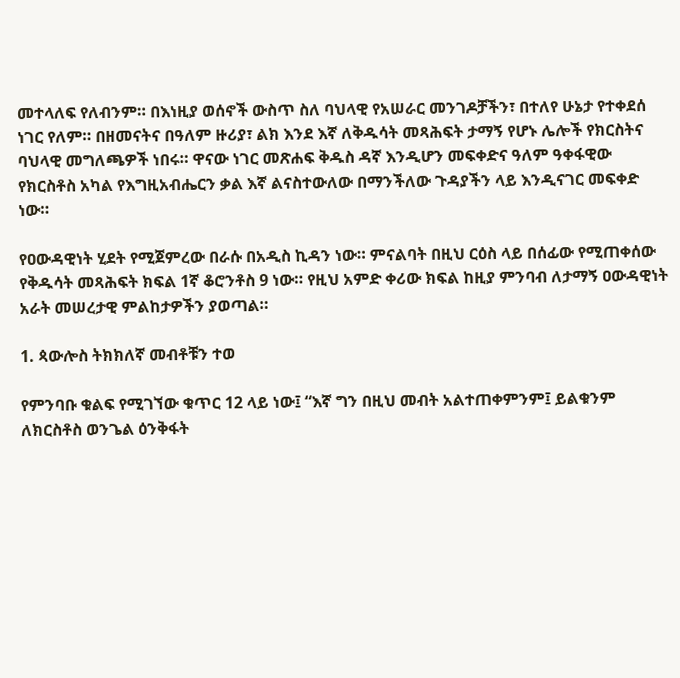መተላለፍ የለብንም። በእነዚያ ወሰኖች ውስጥ ስለ ባህላዊ የአሠራር መንገዶቻችን፣ በተለየ ሁኔታ የተቀደሰ ነገር የለም። በዘመናትና በዓለም ዙሪያ፣ ልክ እንደ እኛ ለቅዱሳት መጻሕፍት ታማኝ የሆኑ ሌሎች የክርስትና ባህላዊ መግለጫዎች ነበሩ። ዋናው ነገር መጽሐፍ ቅዱስ ዳኛ እንዲሆን መፍቀድና ዓለም ዓቀፋዊው የክርስቶስ አካል የእግዚአብሔርን ቃል እኛ ልናስተውለው በማንችለው ጉዳያችን ላይ እንዲናገር መፍቀድ ነው።

የዐውዳዊነት ሂደት የሚጀምረው በራሱ በአዲስ ኪዳን ነው። ምናልባት በዚህ ርዕስ ላይ በሰፊው የሚጠቀሰው የቅዱሳት መጻሕፍት ክፍል 1ኛ ቆሮንቶስ 9 ነው። የዚህ አምድ ቀሪው ክፍል ከዚያ ምንባብ ለታማኝ ዐውዳዊነት አራት መሠረታዊ ምልከታዎችን ያወጣል።

1. ጳውሎስ ትክክለኛ መብቶቹን ተወ

የምንባቡ ቁልፍ የሚገኘው ቁጥር 12 ላይ ነው፤ “እኛ ግን በዚህ መብት አልተጠቀምንም፤ ይልቁንም ለክርስቶስ ወንጌል ዕንቅፋት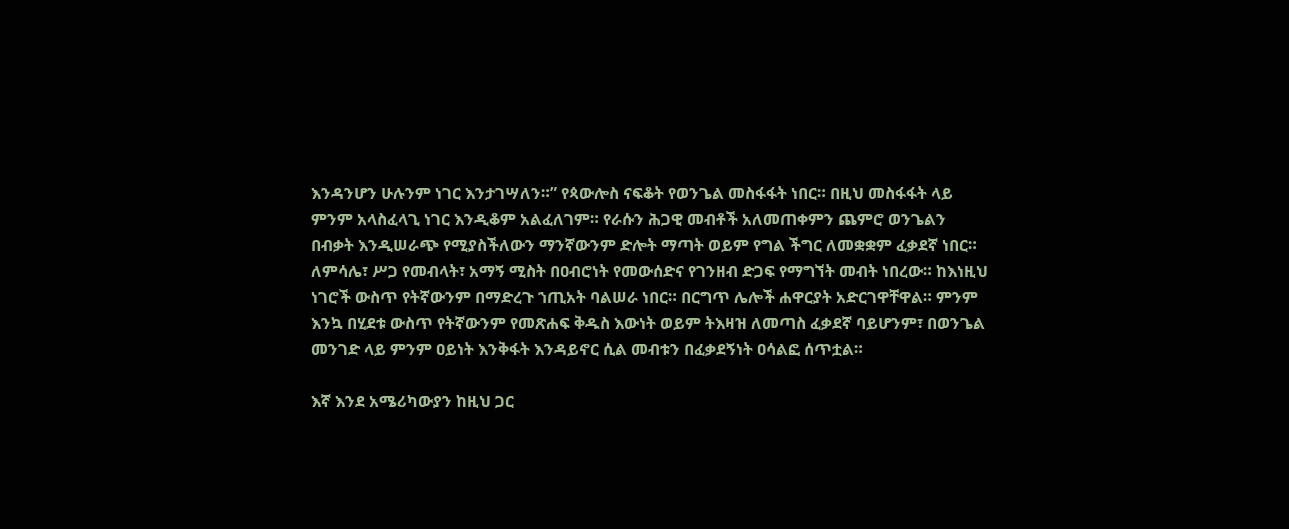እንዳንሆን ሁሉንም ነገር እንታገሣለን።” የጳውሎስ ናፍቆት የወንጌል መስፋፋት ነበር። በዚህ መስፋፋት ላይ ምንም አላስፈላጊ ነገር እንዲቆም አልፈለገም። የራሱን ሕጋዊ መብቶች አለመጠቀምን ጨምሮ ወንጌልን በብቃት እንዲሠራጭ የሚያስችለውን ማንኛውንም ድሎት ማጣት ወይም የግል ችግር ለመቋቋም ፈቃደኛ ነበር። ለምሳሌ፣ ሥጋ የመብላት፣ አማኝ ሚስት በዐብሮነት የመውሰድና የገንዘብ ድጋፍ የማግኘት መብት ነበረው። ከእነዚህ ነገሮች ውስጥ የትኛውንም በማድረጉ ኀጢአት ባልሠራ ነበር። በርግጥ ሌሎች ሐዋርያት አድርገዋቸዋል። ምንም እንኳ በሂደቱ ውስጥ የትኛውንም የመጽሐፍ ቅዱስ እውነት ወይም ትእዛዝ ለመጣስ ፈቃደኛ ባይሆንም፣ በወንጌል መንገድ ላይ ምንም ዐይነት እንቅፋት እንዳይኖር ሲል መብቱን በፈቃደኝነት ዐሳልፎ ሰጥቷል።

እኛ እንደ አሜሪካውያን ከዚህ ጋር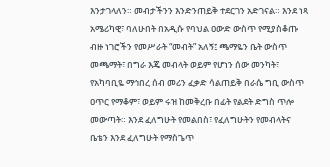እንታገላለን። መብታችንን እንድንጠይቅ ተደርገን አድገናል። እንደ ነጻ አሜሪካዊ፣ ባለሁበት በአዲሱ የባህል ዐውድ ውስጥ የሚያስቆጡ ብዙ ነገሮችን የመሥራት “መብት” አለኝ፤ ጫማዬን ቤት ውስጥ መጫማት፣ በግራ እጄ መብላት ወይም የሆነን ሰው መንካት፣ የአካባቢዬ ማኅበረ ሰብ መሪን ፈቃድ ሳልጠይቅ በራሴ ግቢ ውስጥ ዐጥር የማቆም፣ ወይም ሩዝ ከመቅረቡ በፊት የልደት ድግስ ጥሎ መውጣት። እንደ ፈለግሁት የመልበስ፣ የፈለግሁትን የመብላትና ቤቴን እንደ ፈለግሁት የማስጌጥ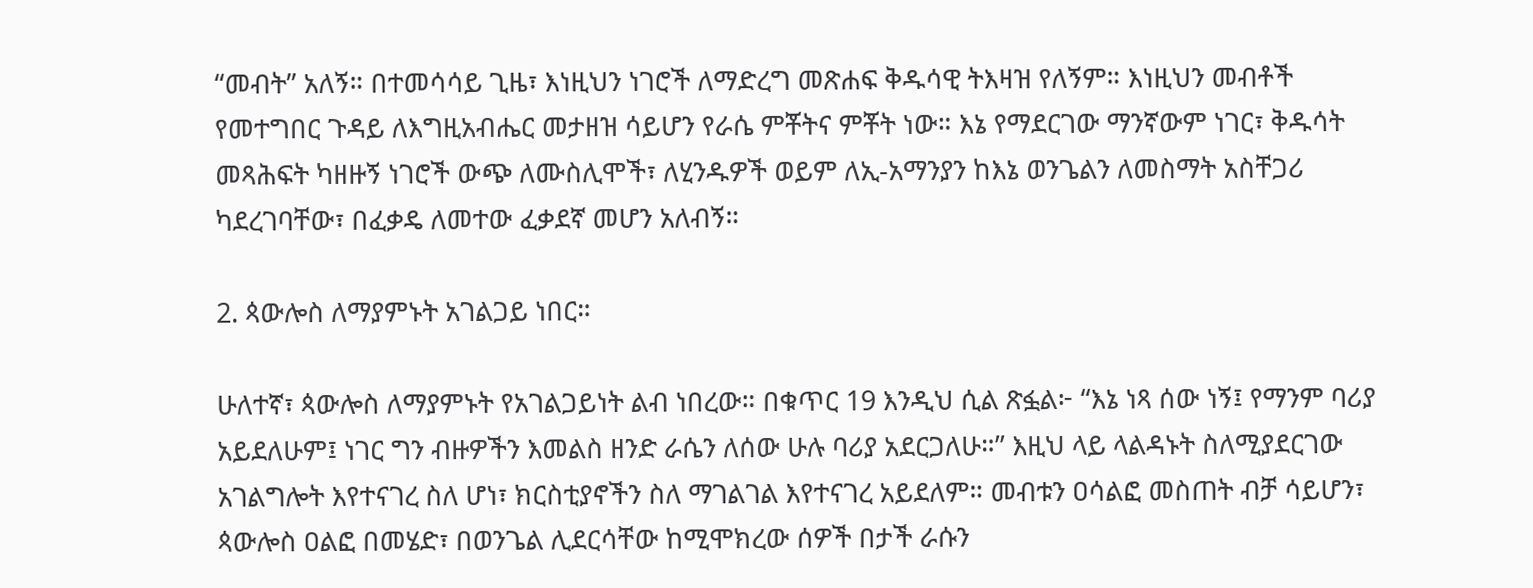“መብት” አለኝ። በተመሳሳይ ጊዜ፣ እነዚህን ነገሮች ለማድረግ መጽሐፍ ቅዱሳዊ ትእዛዝ የለኝም። እነዚህን መብቶች የመተግበር ጉዳይ ለእግዚአብሔር መታዘዝ ሳይሆን የራሴ ምቾትና ምቾት ነው። እኔ የማደርገው ማንኛውም ነገር፣ ቅዱሳት መጻሕፍት ካዘዙኝ ነገሮች ውጭ ለሙስሊሞች፣ ለሂንዱዎች ወይም ለኢ-አማንያን ከእኔ ወንጌልን ለመስማት አስቸጋሪ ካደረገባቸው፣ በፈቃዴ ለመተው ፈቃደኛ መሆን አለብኝ።

2. ጳውሎስ ለማያምኑት አገልጋይ ነበር።

ሁለተኛ፣ ጳውሎስ ለማያምኑት የአገልጋይነት ልብ ነበረው። በቁጥር 19 እንዲህ ሲል ጽፏል፦ “እኔ ነጻ ሰው ነኝ፤ የማንም ባሪያ አይደለሁም፤ ነገር ግን ብዙዎችን እመልስ ዘንድ ራሴን ለሰው ሁሉ ባሪያ አደርጋለሁ።” እዚህ ላይ ላልዳኑት ስለሚያደርገው አገልግሎት እየተናገረ ስለ ሆነ፣ ክርስቲያኖችን ስለ ማገልገል እየተናገረ አይደለም። መብቱን ዐሳልፎ መስጠት ብቻ ሳይሆን፣ ጳውሎስ ዐልፎ በመሄድ፣ በወንጌል ሊደርሳቸው ከሚሞክረው ሰዎች በታች ራሱን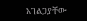አገልጋያቸው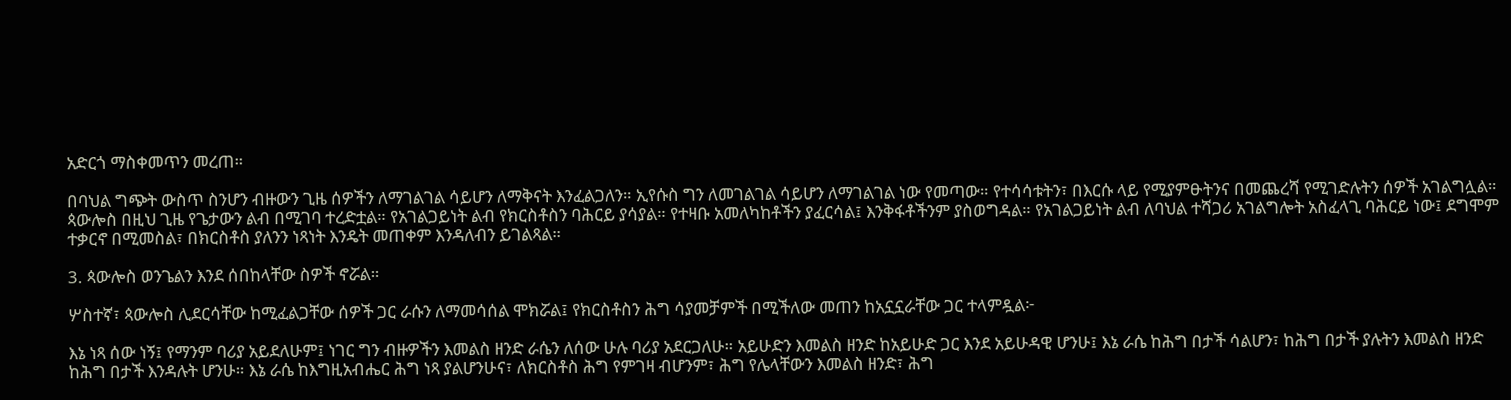አድርጎ ማስቀመጥን መረጠ።

በባህል ግጭት ውስጥ ስንሆን ብዙውን ጊዜ ሰዎችን ለማገልገል ሳይሆን ለማቅናት እንፈልጋለን። ኢየሱስ ግን ለመገልገል ሳይሆን ለማገልገል ነው የመጣው። የተሳሳቱትን፣ በእርሱ ላይ የሚያምፁትንና በመጨረሻ የሚገድሉትን ሰዎች አገልግሏል። ጳውሎስ በዚህ ጊዜ የጌታውን ልብ በሚገባ ተረድቷል። የአገልጋይነት ልብ የክርስቶስን ባሕርይ ያሳያል። የተዛቡ አመለካከቶችን ያፈርሳል፤ እንቅፋቶችንም ያስወግዳል። የአገልጋይነት ልብ ለባህል ተሻጋሪ አገልግሎት አስፈላጊ ባሕርይ ነው፤ ደግሞም ተቃርኖ በሚመስል፣ በክርስቶስ ያለንን ነጻነት እንዴት መጠቀም እንዳለብን ይገልጻል።

3. ጳውሎስ ወንጌልን እንደ ሰበከላቸው ስዎች ኖሯል።

ሦስተኛ፣ ጳውሎስ ሊደርሳቸው ከሚፈልጋቸው ሰዎች ጋር ራሱን ለማመሳሰል ሞክሯል፤ የክርስቶስን ሕግ ሳያመቻምች በሚችለው መጠን ከአኗኗራቸው ጋር ተላምዷል፦

እኔ ነጻ ሰው ነኝ፤ የማንም ባሪያ አይደለሁም፤ ነገር ግን ብዙዎችን እመልስ ዘንድ ራሴን ለሰው ሁሉ ባሪያ አደርጋለሁ። አይሁድን እመልስ ዘንድ ከአይሁድ ጋር እንደ አይሁዳዊ ሆንሁ፤ እኔ ራሴ ከሕግ በታች ሳልሆን፣ ከሕግ በታች ያሉትን እመልስ ዘንድ ከሕግ በታች እንዳሉት ሆንሁ። እኔ ራሴ ከእግዚአብሔር ሕግ ነጻ ያልሆንሁና፣ ለክርስቶስ ሕግ የምገዛ ብሆንም፣ ሕግ የሌላቸውን እመልስ ዘንድ፣ ሕግ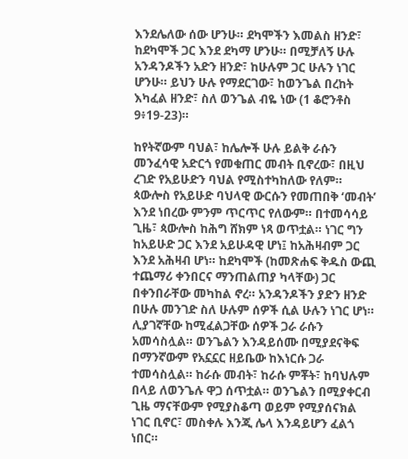እንደሌለው ሰው ሆንሁ። ደካሞችን እመልስ ዘንድ፣ ከደካሞች ጋር እንደ ደካማ ሆንሁ። በሚቻለኝ ሁሉ አንዳንዶችን አድን ዘንድ፣ ከሁሉም ጋር ሁሉን ነገር ሆንሁ። ይህን ሁሉ የማደርገው፣ ከወንጌል በረከት እካፈል ዘንድ፣ ስለ ወንጌል ብዬ ነው (1 ቆሮንቶስ 9፥19-23)።

ከየትኛውም ባህል፣ ከሌሎች ሁሉ ይልቅ ራሱን መንፈሳዊ አድርጎ የመቁጠር መብት ቢኖረው፣ በዚህ ረገድ የአይሁድን ባህል የሚስተካከለው የለም። ጳውሎስ የአይሁድ ባህላዊ ውርሱን የመጠበቅ ‘መብት’ እንደ ነበረው ምንም ጥርጥር የለውም። በተመሳሳይ ጊዜ፣ ጳውሎስ ከሕግ ሸክም ነጻ ወጥቷል። ነገር ግን ከአይሁድ ጋር እንደ አይሁዳዊ ሆነ፤ ከአሕዛብም ጋር እንደ አሕዛብ ሆነ። ከደካሞች (ከመጽሐፍ ቅዱስ ውጪ ተጨማሪ ቀንበርና ማንጠልጠያ ካላቸው) ጋር በቀንበራቸው መካከል ኖረ። አንዳንዶችን ያድን ዘንድ በሁሉ መንገድ ስለ ሁሉም ሰዎች ሲል ሁሉን ነገር ሆነ። ሊያገኛቸው ከሚፈልጋቸው ሰዎች ጋራ ራሱን አመሳስሏል። ወንጌልን እንዳይሰሙ በሚያደናቅፍ በማንኛውም የአኗኗር ዘይቤው ከእነርሱ ጋራ ተመሳስሏል። ከራሱ መብት፣ ከራሱ ምቾት፣ ከባህሉም በላይ ለወንጌሉ ዋጋ ሰጥቷል። ወንጌልን በሚያቀርብ ጊዜ ማናቸውም የሚያስቆጣ ወይም የሚያሰናክል ነገር ቢኖር፣ መስቀሉ እንጂ ሌላ እንዳይሆን ፈልጎ ነበር።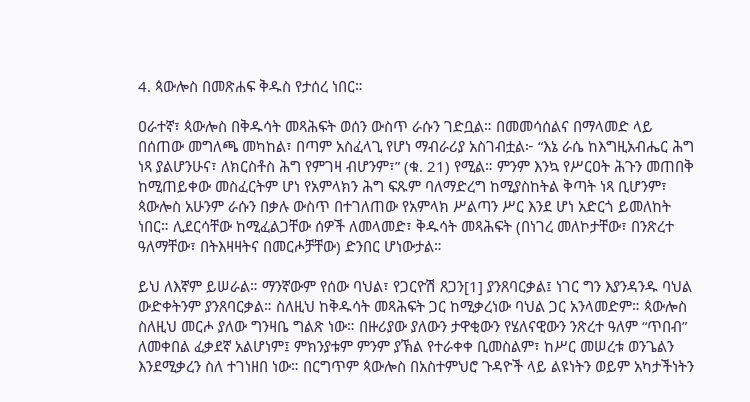4. ጳውሎስ በመጽሐፍ ቅዱስ የታሰረ ነበር።

ዐራተኛ፣ ጳውሎስ በቅዱሳት መጻሕፍት ወሰን ውስጥ ራሱን ገድቧል። በመመሳሰልና በማላመድ ላይ በሰጠው መግለጫ መካከል፣ በጣም አስፈላጊ የሆነ ማብራሪያ አስገብቷል፦ “እኔ ራሴ ከእግዚአብሔር ሕግ ነጻ ያልሆንሁና፣ ለክርስቶስ ሕግ የምገዛ ብሆንም፣” (ቁ. 21) የሚል። ምንም እንኳ የሥርዐት ሕጉን መጠበቅ ከሚጠይቀው መስፈርትም ሆነ የአምላክን ሕግ ፍጹም ባለማድረግ ከሚያስከትል ቅጣት ነጻ ቢሆንም፣ ጳውሎስ አሁንም ራሱን በቃሉ ውስጥ በተገለጠው የአምላክ ሥልጣን ሥር እንደ ሆነ አድርጎ ይመለከት ነበር። ሊደርሳቸው ከሚፈልጋቸው ሰዎች ለመላመድ፣ ቅዱሳት መጻሕፍት (በነገረ መለኮታቸው፣ በንጽረተ ዓለማቸው፣ በትእዛዛትና በመርሖቻቸው) ድንበር ሆነውታል።

ይህ ለእኛም ይሠራል። ማንኛውም የሰው ባህል፣ የጋርዮሽ ጸጋን[1] ያንጸባርቃል፤ ነገር ግን እያንዳንዱ ባህል ውድቀትንም ያንጸባርቃል። ስለዚህ ከቅዱሳት መጻሕፍት ጋር ከሚቃረነው ባህል ጋር አንላመድም። ጳውሎስ ስለዚህ መርሖ ያለው ግንዛቤ ግልጽ ነው። በዙሪያው ያለውን ታዋቂውን የሄለናዊውን ንጽረተ ዓለም “ጥበብ” ለመቀበል ፈቃደኛ አልሆነም፤ ምክንያቱም ምንም ያኽል የተራቀቀ ቢመስልም፣ ከሥር መሠረቱ ወንጌልን እንደሚቃረን ስለ ተገነዘበ ነው። በርግጥም ጳውሎስ በአስተምህሮ ጉዳዮች ላይ ልዩነትን ወይም አካታችነትን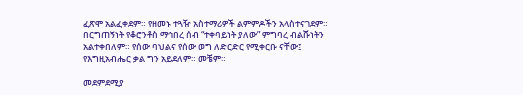ፈጽሞ አልፈቀደም። የዘመኑ ተጓዥ አስተማሪዎች ልምምዶችን አላስተናገደም። በርግጠኝነት የቆሮንቶስ ማኅበረ ሰብ “ተቀባይነት ያለው” ምግባረ ብልሹነትን አልተቀበለም። የሰው ባህልና የሰው ወግ ለድርድር የሚቀርቡ ናቸው፤ የእግዚአብሔር ቃል ግን አይደለም። መቼም።

መደምደሚያ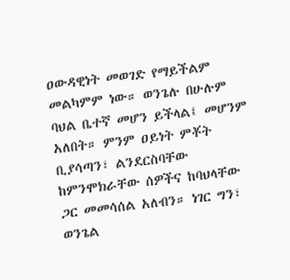ዐውዳዊነት መወገድ የማይችልም መልካምም ነው። ወንጌሉ በሁሉም ባህል ቤተኛ መሆን ይችላል፤ መሆንም አለበት። ምንም ዐይነት ምቾት ቢያሳጣን፣ ልንደርስባቸው ከምንሞክራቸው ሰዎችና ከባህላቸው ጋር መመሳሰል አለብን። ነገር ግን፣ ወንጌል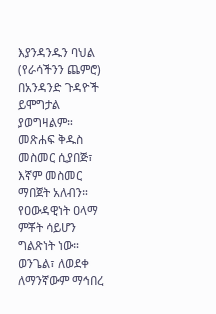እያንዳንዱን ባህል (የራሳችንን ጨምሮ) በአንዳንድ ጉዳዮች ይሞግታል ያወግዛልም። መጽሐፍ ቅዱስ መስመር ሲያበጅ፣ እኛም መስመር ማበጀት አለብን። የዐውዳዊነት ዐላማ ምቾት ሳይሆን ግልጽነት ነው። ወንጌል፣ ለወደቀ ለማንኛውም ማኅበረ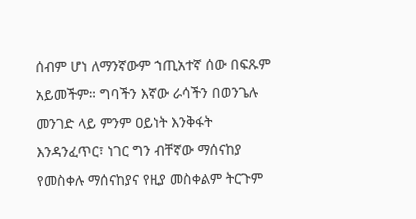ሰብም ሆነ ለማንኛውም ኀጢአተኛ ሰው በፍጹም አይመችም። ግባችን እኛው ራሳችን በወንጌሉ መንገድ ላይ ምንም ዐይነት እንቅፋት እንዳንፈጥር፣ ነገር ግን ብቸኛው ማሰናከያ የመስቀሉ ማሰናከያና የዚያ መስቀልም ትርጉም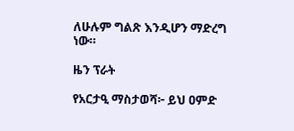ለሁሉም ግልጽ እንዲሆን ማድረግ ነው።

ዜን ፕራት

የአርታዒ ማስታወሻ፦ ይህ ዐምድ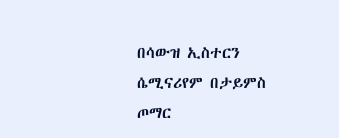በሳውዝ ኢስተርን ሴሚናሪየም በታይምስ ጦማር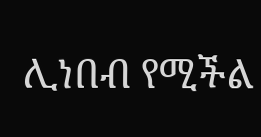ሊነበብ የሚችል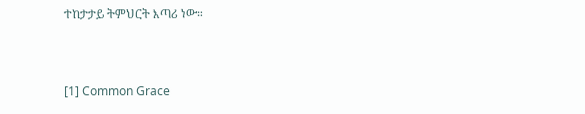ተከታታይ ትምህርት እጣሪ ነው።


[1] Common Grace